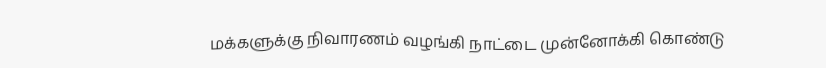மக்களுக்கு நிவாரணம் வழங்கி நாட்டை முன்னோக்கி கொண்டு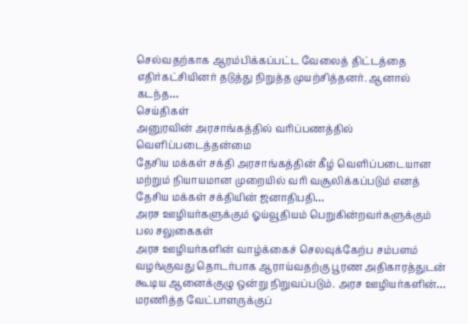செல்வதற்காக ஆரம்பிக்கப்பட்ட வேலைத் திட்டத்தை எதிர்கட்சியினர் தடுத்து நிறுத்த முயற்சித்தனர். ஆனால் கடந்த…
செய்திகள்
அனுரவின் அரசாங்கத்தில் வரிப்பணத்தில் வெளிப்படைத்தன்மை
தேசிய மக்கள் சக்தி அரசாங்கத்தின் கீழ் வெளிப்படையான மற்றும் நியாயமான முறையில் வரி வசூலிக்கப்படும் எனத் தேசிய மக்கள் சக்தியின் ஜனாதிபதி…
அரச ஊழியர்களுக்கும் ஓய்வூதியம் பெறுகின்றவர்களுக்கும் பல சலுகைகள்
அரச ஊழியர்களின் வாழ்க்கைச் செலவுக்கேற்ப சம்பளம் வழங்குவது தொடர்பாக ஆராய்வதற்கு பூரண அதிகாரத்துடன் கூடிய ஆனைக்குழு ஒன்று நிறுவப்படும். அரச ஊழியர்களின்…
மரணித்த வேட்பாளருக்குப்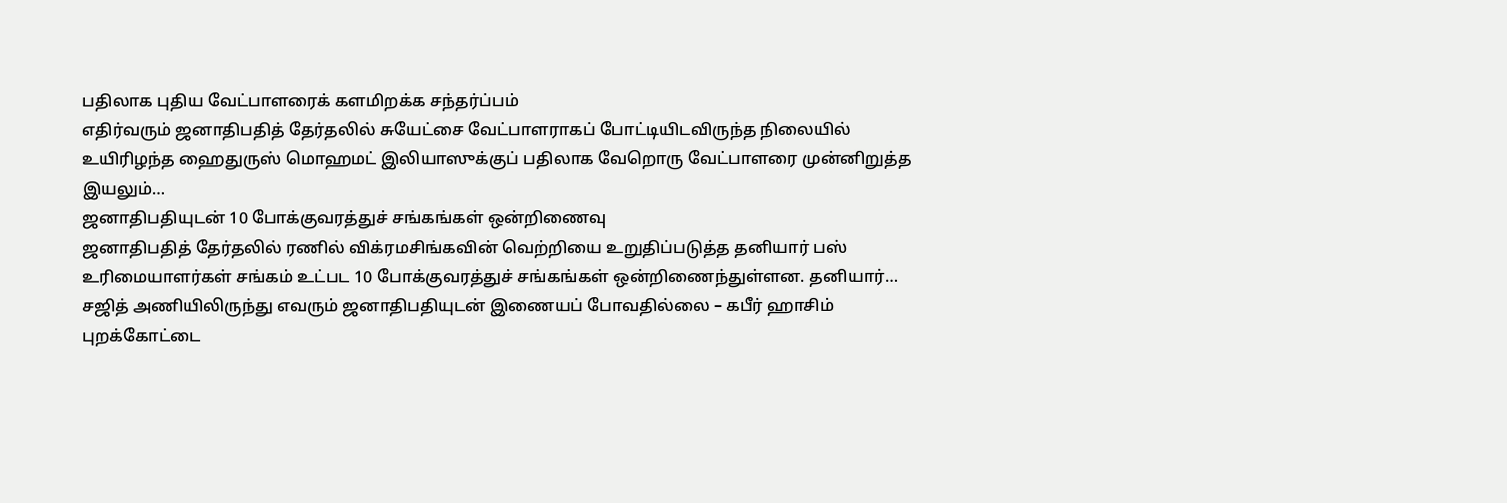பதிலாக புதிய வேட்பாளரைக் களமிறக்க சந்தர்ப்பம்
எதிர்வரும் ஜனாதிபதித் தேர்தலில் சுயேட்சை வேட்பாளராகப் போட்டியிடவிருந்த நிலையில் உயிரிழந்த ஹைதுருஸ் மொஹமட் இலியாஸுக்குப் பதிலாக வேறொரு வேட்பாளரை முன்னிறுத்த இயலும்…
ஜனாதிபதியுடன் 10 போக்குவரத்துச் சங்கங்கள் ஒன்றிணைவு
ஜனாதிபதித் தேர்தலில் ரணில் விக்ரமசிங்கவின் வெற்றியை உறுதிப்படுத்த தனியார் பஸ் உரிமையாளர்கள் சங்கம் உட்பட 10 போக்குவரத்துச் சங்கங்கள் ஒன்றிணைந்துள்ளன. தனியார்…
சஜித் அணியிலிருந்து எவரும் ஜனாதிபதியுடன் இணையப் போவதில்லை – கபீர் ஹாசிம்
புறக்கோட்டை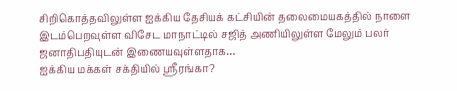சிறிகொத்தவிலுள்ள ஐக்கிய தேசியக் கட்சியின் தலைமையகத்தில் நாளை இடம்பெறவுள்ள விசேட மாநாட்டில் சஜித் அணியிலுள்ள மேலும் பலர் ஜனாதிபதியுடன் இணையவுள்ளதாக…
ஐக்கிய மக்கள் சக்தியில் ஸ்ரீரங்கா?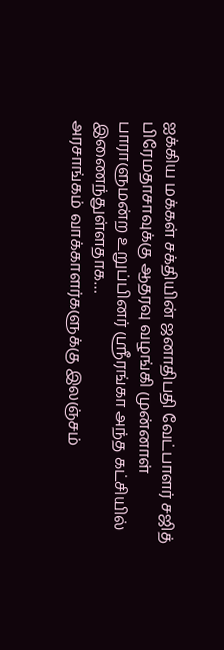ஐக்கிய மக்கள் சக்தியின் ஜனாதிபதி வேட்பாளர் சஜித் பிரேமதாசாவுக்கு ஆதரவு வழங்கி முன்னாள் பாராளுமன்ற உறுப்பினர் ஸ்ரீரங்கா அந்த கட்சியில் இணைந்துள்ளதாக…
அரசாங்கம் வாக்காளர்களுக்கு இலஞ்சம்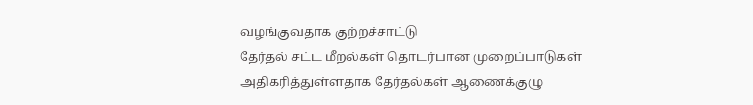வழங்குவதாக குற்றச்சாட்டு
தேர்தல் சட்ட மீறல்கள் தொடர்பான முறைப்பாடுகள் அதிகரித்துள்ளதாக தேர்தல்கள் ஆணைக்குழு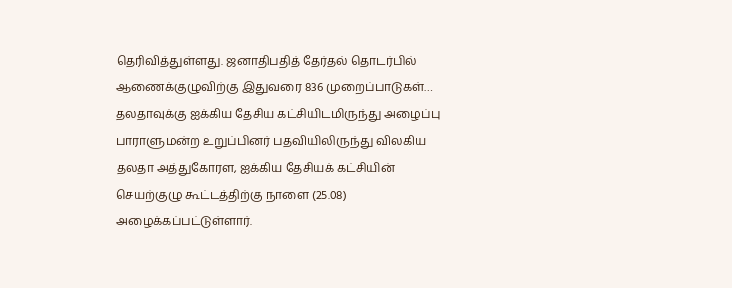தெரிவித்துள்ளது. ஜனாதிபதித் தேர்தல் தொடர்பில் ஆணைக்குழுவிற்கு இதுவரை 836 முறைப்பாடுகள்…
தலதாவுக்கு ஐக்கிய தேசிய கட்சியிடமிருந்து அழைப்பு
பாராளுமன்ற உறுப்பினர் பதவியிலிருந்து விலகிய தலதா அத்துகோரள, ஐக்கிய தேசியக் கட்சியின் செயற்குழு கூட்டத்திற்கு நாளை (25.08) அழைக்கப்பட்டுள்ளார்.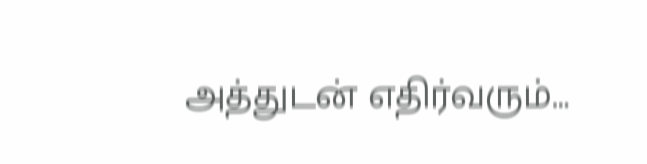அத்துடன் எதிர்வரும்…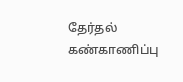தேர்தல் கண்காணிப்பு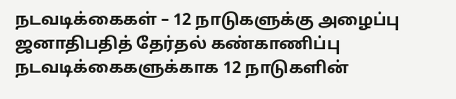நடவடிக்கைகள் – 12 நாடுகளுக்கு அழைப்பு
ஜனாதிபதித் தேர்தல் கண்காணிப்பு நடவடிக்கைகளுக்காக 12 நாடுகளின்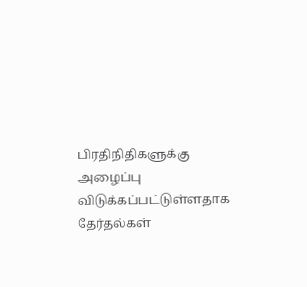பிரதிநிதிகளுக்கு அழைப்பு விடுக்கப்பட்டுள்ளதாக தேர்தல்கள்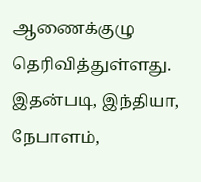ஆணைக்குழு தெரிவித்துள்ளது. இதன்படி, இந்தியா, நேபாளம்,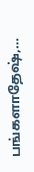பங்களாதேஷ்,…